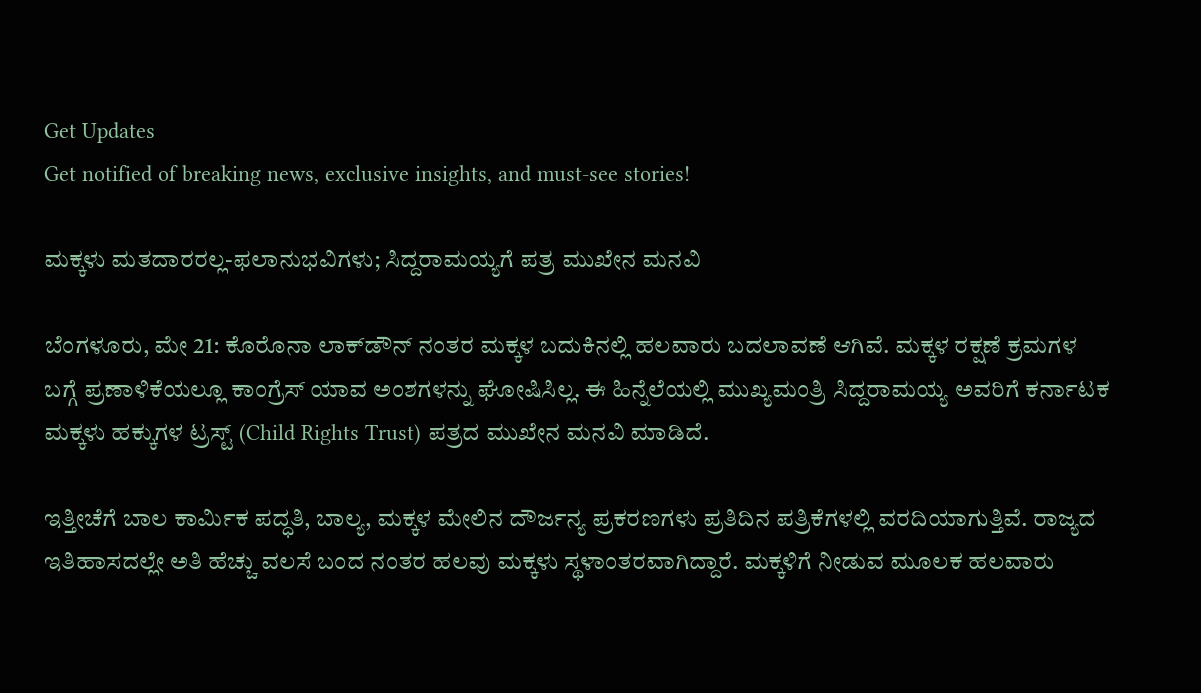Get Updates
Get notified of breaking news, exclusive insights, and must-see stories!

ಮಕ್ಕಳು ಮತದಾರರಲ್ಲ-ಫಲಾನುಭವಿಗಳು; ಸಿದ್ದರಾಮಯ್ಯಗೆ ಪತ್ರ ಮುಖೇನ ಮನವಿ

ಬೆಂಗಳೂರು, ಮೇ 21: ಕೊರೊನಾ ಲಾಕ್‌ಡೌನ್‌ ನಂತರ ಮಕ್ಕಳ ಬದುಕಿನಲ್ಲಿ ಹಲವಾರು ಬದಲಾವಣೆ ಆಗಿವೆ. ಮಕ್ಕಳ ರಕ್ಷಣೆ ಕ್ರಮಗಳ ಬಗ್ಗೆ ಪ್ರಣಾಳಿಕೆಯಲ್ಲೂ ಕಾಂಗ್ರೆಸ್‌ ಯಾವ ಅಂಶಗಳನ್ನು ಘೋಷಿಸಿಲ್ಲ. ಈ ಹಿನ್ನೆಲೆಯಲ್ಲಿ ಮುಖ್ಯಮಂತ್ರಿ ಸಿದ್ದರಾಮಯ್ಯ ಅವರಿಗೆ ಕರ್ನಾಟಕ ಮಕ್ಕಳು ಹಕ್ಕುಗಳ ಟ್ರಸ್ಟ್ (Child Rights Trust) ಪತ್ರದ ಮುಖೇನ ಮನವಿ ಮಾಡಿದೆ.

ಇತ್ತೀಚೆಗೆ ಬಾಲ ಕಾರ್ಮಿಕ ಪದ್ಧತಿ, ಬಾಲ್ಯ, ಮಕ್ಕಳ ಮೇಲಿನ ದೌರ್ಜನ್ಯ ಪ್ರಕರಣಗಳು ಪ್ರತಿದಿನ ಪತ್ರಿಕೆಗಳಲ್ಲಿ ವರದಿಯಾಗುತ್ತಿವೆ. ರಾಜ್ಯದ ಇತಿಹಾಸದಲ್ಲೇ ಅತಿ ಹೆಚ್ಚು ವಲಸೆ ಬಂದ ನಂತರ ಹಲವು ಮಕ್ಕಳು ಸ್ಥಳಾಂತರವಾಗಿದ್ದಾರೆ. ಮಕ್ಕಳಿಗೆ ನೀಡುವ ಮೂಲಕ ಹಲವಾರು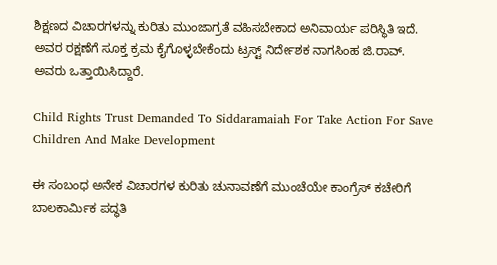ಶಿಕ್ಷಣದ ವಿಚಾರಗಳನ್ನು ಕುರಿತು ಮುಂಜಾಗ್ರತೆ ವಹಿಸಬೇಕಾದ ಅನಿವಾರ್ಯ ಪರಿಸ್ಥಿತಿ ಇದೆ. ಅವರ ರಕ್ಷಣೆಗೆ ಸೂಕ್ತ ಕ್ರಮ ಕೈಗೊಳ್ಳಬೇಕೆಂದು ಟ್ರಸ್ಟ್ ನಿರ್ದೇಶಕ ನಾಗಸಿಂಹ ಜಿ.ರಾವ್. ಅವರು ಒತ್ತಾಯಿಸಿದ್ದಾರೆ.

Child Rights Trust Demanded To Siddaramaiah For Take Action For Save Children And Make Development

ಈ ಸಂಬಂಧ ಅನೇಕ ವಿಚಾರಗಳ ಕುರಿತು ಚುನಾವಣೆಗೆ ಮುಂಚೆಯೇ ಕಾಂಗ್ರೆಸ್ ಕಚೇರಿಗೆ ಬಾಲಕಾರ್ಮಿಕ ಪದ್ಧತಿ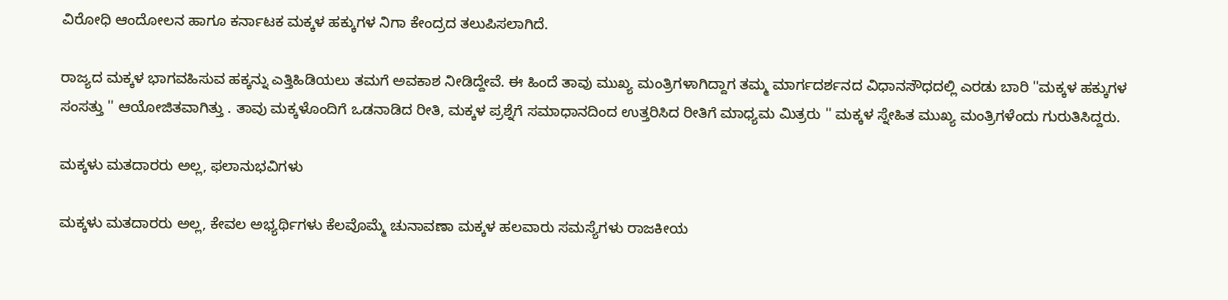ವಿರೋಧಿ ಆಂದೋಲನ ಹಾಗೂ ಕರ್ನಾಟಕ ಮಕ್ಕಳ ಹಕ್ಕುಗಳ ನಿಗಾ ಕೇಂದ್ರದ ತಲುಪಿಸಲಾಗಿದೆ.

ರಾಜ್ಯದ ಮಕ್ಕಳ ಭಾಗವಹಿಸುವ ಹಕ್ಕನ್ನು ಎತ್ತಿಹಿಡಿಯಲು ತಮಗೆ ಅವಕಾಶ ನೀಡಿದ್ದೇವೆ. ಈ ಹಿಂದೆ ತಾವು ಮುಖ್ಯ ಮಂತ್ರಿಗಳಾಗಿದ್ದಾಗ ತಮ್ಮ ಮಾರ್ಗದರ್ಶನದ ವಿಧಾನಸೌಧದಲ್ಲಿ ಎರಡು ಬಾರಿ ''ಮಕ್ಕಳ ಹಕ್ಕುಗಳ ಸಂಸತ್ತು '' ಆಯೋಜಿತವಾಗಿತ್ತು . ತಾವು ಮಕ್ಕಳೊಂದಿಗೆ ಒಡನಾಡಿದ ರೀತಿ, ಮಕ್ಕಳ ಪ್ರಶ್ನೆಗೆ ಸಮಾಧಾನದಿಂದ ಉತ್ತರಿಸಿದ ರೀತಿಗೆ ಮಾಧ್ಯಮ ಮಿತ್ರರು '' ಮಕ್ಕಳ ಸ್ನೇಹಿತ ಮುಖ್ಯ ಮಂತ್ರಿಗಳೆಂದು ಗುರುತಿಸಿದ್ದರು.

ಮಕ್ಕಳು ಮತದಾರರು ಅಲ್ಲ, ಫಲಾನುಭವಿಗಳು

ಮಕ್ಕಳು ಮತದಾರರು ಅಲ್ಲ, ಕೇವಲ ಅಭ್ಯರ್ಥಿಗಳು ಕೆಲವೊಮ್ಮೆ ಚುನಾವಣಾ ಮಕ್ಕಳ ಹಲವಾರು ಸಮಸ್ಯೆಗಳು ರಾಜಕೀಯ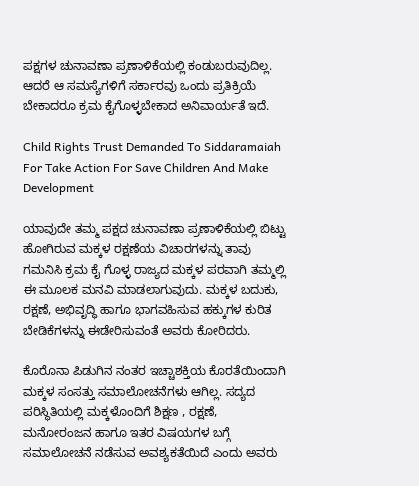ಪಕ್ಷಗಳ ಚುನಾವಣಾ ಪ್ರಣಾಳಿಕೆಯಲ್ಲಿ ಕಂಡುಬರುವುದಿಲ್ಲ. ಆದರೆ ಆ ಸಮಸ್ಯೆಗಳಿಗೆ ಸರ್ಕಾರವು ಒಂದು ಪ್ರತಿಕ್ರಿಯೆ ಬೇಕಾದರೂ ಕ್ರಮ ಕೈಗೊಳ್ಳಬೇಕಾದ ಅನಿವಾರ್ಯತೆ ಇದೆ.

Child Rights Trust Demanded To Siddaramaiah For Take Action For Save Children And Make Development

ಯಾವುದೇ ತಮ್ಮ ಪಕ್ಷದ ಚುನಾವಣಾ ಪ್ರಣಾಳಿಕೆಯಲ್ಲಿ ಬಿಟ್ಟು ಹೋಗಿರುವ ಮಕ್ಕಳ ರಕ್ಷಣೆಯ ವಿಚಾರಗಳನ್ನು ತಾವು ಗಮನಿಸಿ ಕ್ರಮ ಕೈ ಗೊಳ್ಳ ರಾಜ್ಯದ ಮಕ್ಕಳ ಪರವಾಗಿ ತಮ್ಮಲ್ಲಿ ಈ ಮೂಲಕ ಮನವಿ ಮಾಡಲಾಗುವುದು. ಮಕ್ಕಳ ಬದುಕು, ರಕ್ಷಣೆ, ಅಭಿವೃದ್ಧಿ ಹಾಗೂ ಭಾಗವಹಿಸುವ ಹಕ್ಕುಗಳ ಕುರಿತ ಬೇಡಿಕೆಗಳನ್ನು ಈಡೇರಿಸುವಂತೆ ಅವರು ಕೋರಿದರು.

ಕೊರೊನಾ ಪಿಡುಗಿನ ನಂತರ ಇಚ್ಚಾಶಕ್ತಿಯ ಕೊರತೆಯಿಂದಾಗಿ ಮಕ್ಕಳ ಸಂಸತ್ತು ಸಮಾಲೋಚನೆಗಳು ಆಗಿಲ್ಲ. ಸದ್ಯದ ಪರಿಸ್ಥಿತಿಯಲ್ಲಿ ಮಕ್ಕಳೊಂದಿಗೆ ಶಿಕ್ಷಣ , ರಕ್ಷಣೆ, ಮನೋರಂಜನ ಹಾಗೂ ಇತರ ವಿಷಯಗಳ ಬಗ್ಗೆ ಸಮಾಲೋಚನೆ ನಡೆಸುವ ಅವಶ್ಯಕತೆಯಿದೆ ಎಂದು ಅವರು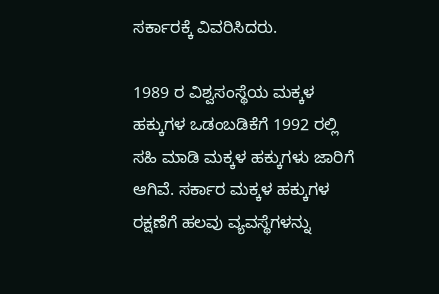ಸರ್ಕಾರಕ್ಕೆ ವಿವರಿಸಿದರು.

1989 ರ ವಿಶ್ವಸಂಸ್ಥೆಯ ಮಕ್ಕಳ ಹಕ್ಕುಗಳ ಒಡಂಬಡಿಕೆಗೆ 1992 ರಲ್ಲಿ ಸಹಿ ಮಾಡಿ ಮಕ್ಕಳ ಹಕ್ಕುಗಳು ಜಾರಿಗೆ ಆಗಿವೆ. ಸರ್ಕಾರ ಮಕ್ಕಳ ಹಕ್ಕುಗಳ ರಕ್ಷಣೆಗೆ ಹಲವು ವ್ಯವಸ್ಥೆಗಳನ್ನು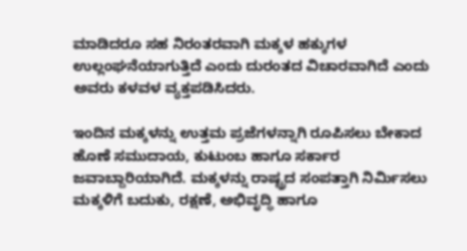ಮಾಡಿದರೂ ಸಹ ನಿರಂತರವಾಗಿ ಮಕ್ಕಳ ಹಕ್ಕುಗಳ ಉಲ್ಲಂಘನೆಯಾಗುತ್ತಿದೆ ಎಂದು ದುರಂತದ ವಿಚಾರವಾಗಿದೆ ಎಂದು ಅವರು ಕಳವಳ ವ್ಯಕ್ತಪಡಿಸಿದರು.

ಇಂದಿನ ಮಕ್ಕಳನ್ನು ಉತ್ತಮ ಪ್ರಜೆಗಳನ್ನಾಗಿ ರೂಪಿಸಲು ಬೇಕಾದ ಹೊಣೆ ಸಮುದಾಯ, ಕುಟುಂಬ ಹಾಗೂ ಸರ್ಕಾರ ಜವಾಬ್ದಾರಿಯಾಗಿದೆ. ಮಕ್ಕಳನ್ನು ರಾಷ್ಟ್ರದ ಸಂಪತ್ತಾಗಿ ನಿರ್ಮಿಸಲು ಮಕ್ಕಳಿಗೆ ಬದುಕು, ರಕ್ಷಣೆ, ಅಭಿವೃದ್ಧಿ ಹಾಗೂ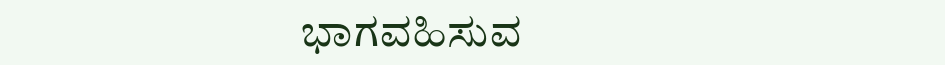ಭಾಗವಹಿಸುವ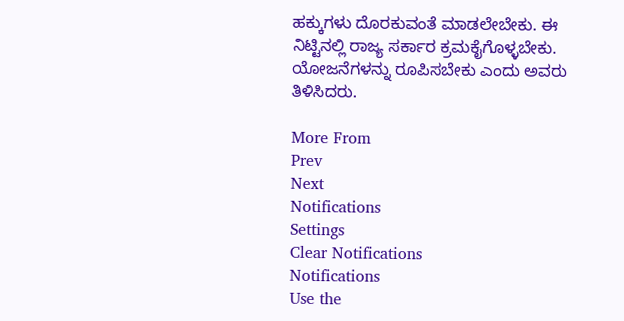ಹಕ್ಕುಗಳು ದೊರಕುವಂತೆ ಮಾಡಲೇಬೇಕು. ಈ ನಿಟ್ಟಿನಲ್ಲಿ ರಾಜ್ಯ ಸರ್ಕಾರ ಕ್ರಮಕೈಗೊಳ್ಳಬೇಕು. ಯೋಜನೆಗಳನ್ನು ರೂಪಿಸಬೇಕು ಎಂದು ಅವರು ತಿಳಿಸಿದರು.

More From
Prev
Next
Notifications
Settings
Clear Notifications
Notifications
Use the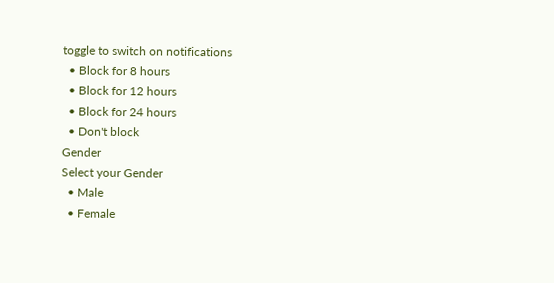toggle to switch on notifications
  • Block for 8 hours
  • Block for 12 hours
  • Block for 24 hours
  • Don't block
Gender
Select your Gender
  • Male
  • Female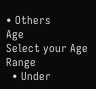• Others
Age
Select your Age Range
  • Under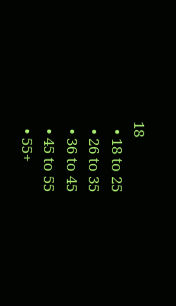18
  • 18 to 25
  • 26 to 35
  • 36 to 45
  • 45 to 55
  • 55+